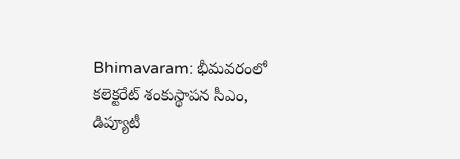Bhimavaram: భీమవరంలో కలెక్టరేట్ శంకుస్థాపన సీఎం, డిప్యూటీ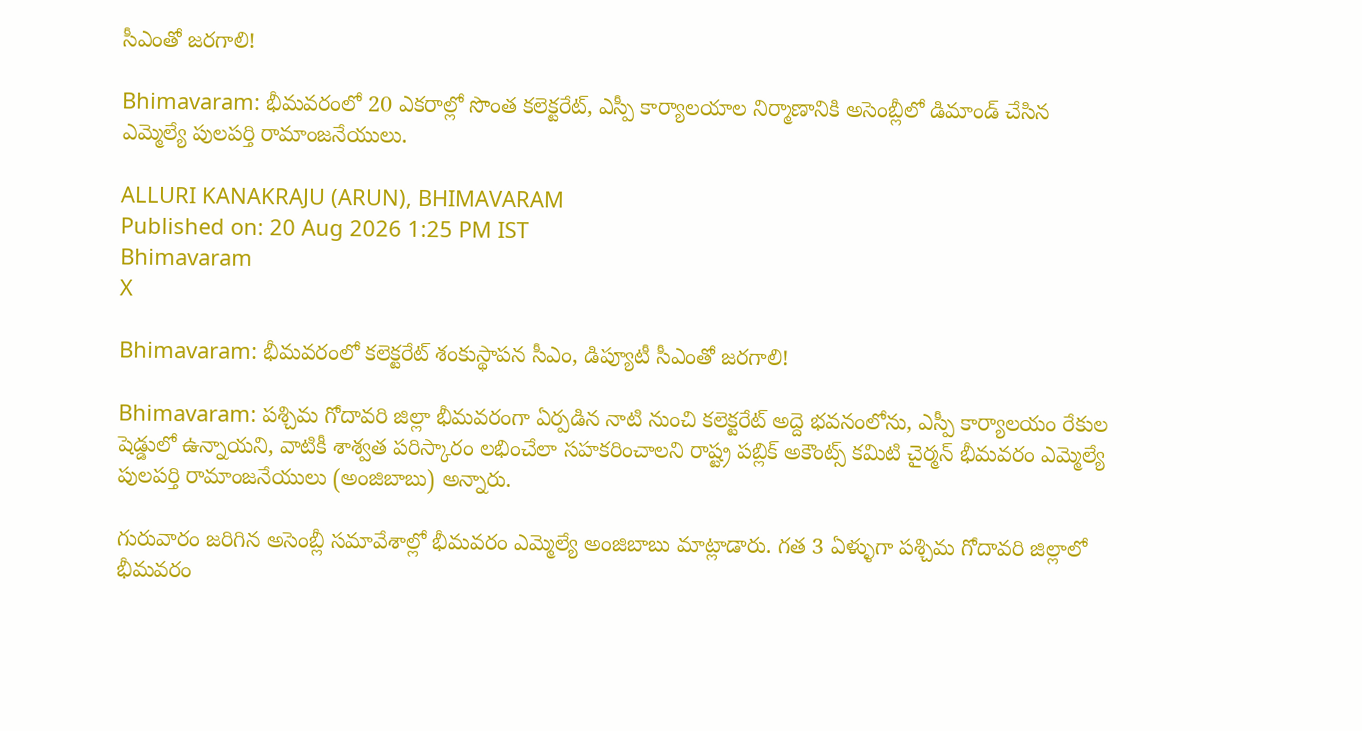సీఎంతో జరగాలి!

Bhimavaram: భీమవరంలో 20 ఎకరాల్లో సొంత కలెక్టరేట్, ఎస్పీ కార్యాలయాల నిర్మాణానికి అసెంబ్లీలో డిమాండ్ చేసిన ఎమ్మెల్యే పులపర్తి రామాంజనేయులు.

ALLURI KANAKRAJU (ARUN), BHIMAVARAM
Published on: 20 Aug 2026 1:25 PM IST
Bhimavaram
X

Bhimavaram: భీమవరంలో కలెక్టరేట్ శంకుస్థాపన సీఎం, డిప్యూటీ సీఎంతో జరగాలి!

Bhimavaram: పశ్చిమ గోదావరి జిల్లా భీమవరంగా ఏర్పడిన నాటి నుంచి కలెక్టరేట్ అద్దె భవనంలోను, ఎస్పీ కార్యాలయం రేకుల షెడ్డులో ఉన్నాయని, వాటికీ శాశ్వత పరిస్కారం లభించేలా సహకరించాలని రాష్ట్ర పబ్లిక్ అకౌంట్స్ కమిటి చైర్మన్ భీమవరం ఎమ్మెల్యే పులపర్తి రామాంజనేయులు (అంజిబాబు) అన్నారు.

గురువారం జరిగిన అసెంబ్లీ సమావేశాల్లో భీమవరం ఎమ్మెల్యే అంజిబాబు మాట్లాడారు. గత 3 ఏళ్ళుగా పశ్చిమ గోదావరి జిల్లాలో భీమవరం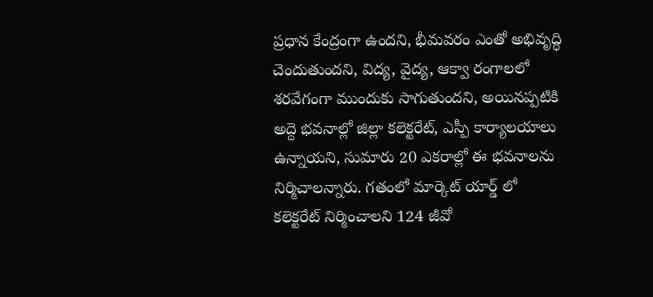ప్రధాన కేంద్రంగా ఉందని, భీమవరం ఎంతో అభివృద్ధి చెందుతుందని, విద్య, వైద్య, ఆక్వా రంగాలలో శరవేగంగా ముందుకు సాగుతుందని, అయినప్పటికి అద్దె భవనాల్లో జిల్లా కలెక్టరేట్, ఎస్పీ కార్యాలయాలు ఉన్నాయని, సుమారు 20 ఎకరాల్లో ఈ భవనాలను నిర్మిచాలన్నారు. గతంలో మార్కెట్ యార్డ్ లో కలెక్టరేట్ నిర్మించాలని 124 జీవో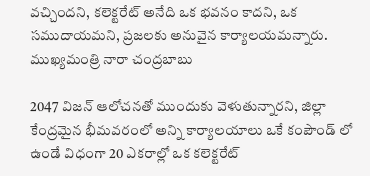వచ్చిందని, కలెక్టరేట్ అనేది ఒక భవనం కాదని, ఒక సముదాయమని, ప్రజలకు అనువైన కార్యాలయమన్నారు. ముఖ్యమంత్రి నారా చంద్రబాబు

2047 విజన్ ఆలోచనతో ముందుకు వెళుతున్నారని, జిల్లా కేంద్రమైన భీమవరంలో అన్ని కార్యాలయాలు ఒకే కంపౌండ్ లో ఉండే విధంగా 20 ఎకరాల్లో ఒక కలెక్టరేట్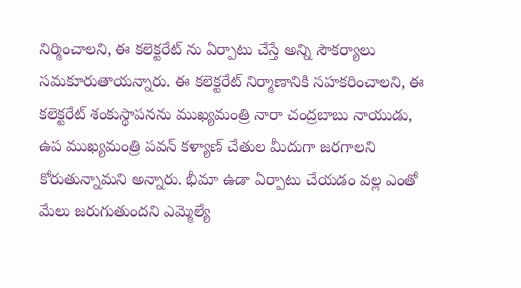నిర్మించాలని, ఈ కలెక్టరేట్ ను ఏర్పాటు చేస్తే అన్ని సౌకర్యాలు సమకూరుతాయన్నారు. ఈ కలెక్టరేట్ నిర్మాణానికి సహకరించాలని, ఈ కలెక్టరేట్ శంకుస్థాపనను ముఖ్యమంత్రి నారా చంద్రబాబు నాయుడు, ఉప ముఖ్యమంత్రి పవన్ కళ్యాణ్ చేతుల మీదుగా జరగాలని కోరుతున్నామని అన్నారు. భీమా ఉడా ఏర్పాటు చేయడం వల్ల ఎంతో మేలు జరుగుతుందని ఎమ్మెల్యే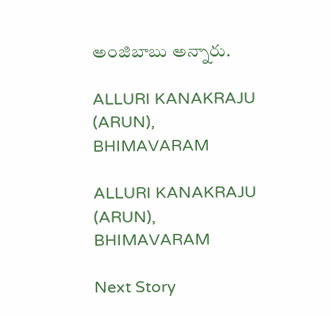అంజిబాబు అన్నారు.

ALLURI KANAKRAJU (ARUN), BHIMAVARAM

ALLURI KANAKRAJU (ARUN), BHIMAVARAM

Next Story